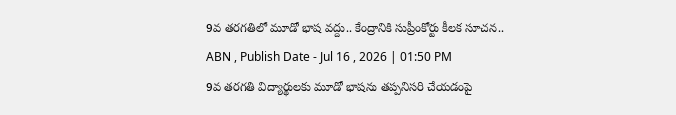9వ తరగతిలో మూడో భాష వద్దు.. కేంద్రానికి సుప్రీంకోర్టు కీలక సూచన..
ABN , Publish Date - Jul 16 , 2026 | 01:50 PM
9వ తరగతి విద్యార్థులకు మూడో భాషను తప్పనిసరి చేయడంపై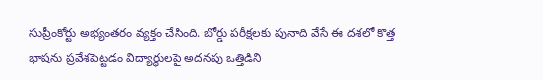సుప్రీంకోర్టు అభ్యంతరం వ్యక్తం చేసింది. బోర్డు పరీక్షలకు పునాది వేసే ఈ దశలో కొత్త భాషను ప్రవేశపెట్టడం విద్యార్థులపై అదనపు ఒత్తిడిని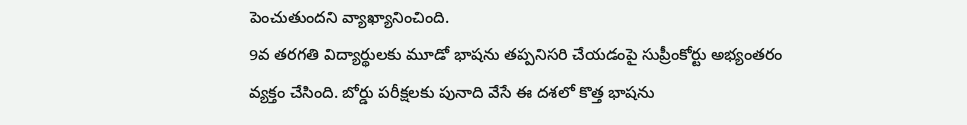పెంచుతుందని వ్యాఖ్యానించింది.
9వ తరగతి విద్యార్థులకు మూడో భాషను తప్పనిసరి చేయడంపై సుప్రీంకోర్టు అభ్యంతరం వ్యక్తం చేసింది. బోర్డు పరీక్షలకు పునాది వేసే ఈ దశలో కొత్త భాషను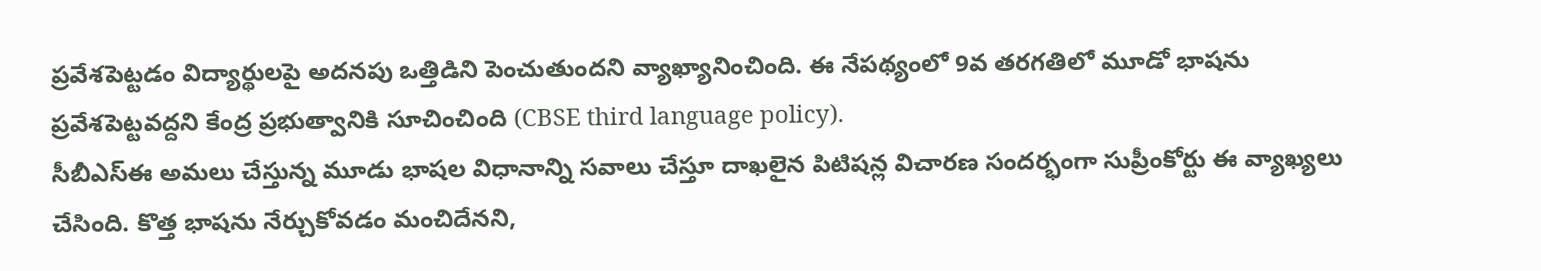ప్రవేశపెట్టడం విద్యార్థులపై అదనపు ఒత్తిడిని పెంచుతుందని వ్యాఖ్యానించింది. ఈ నేపథ్యంలో 9వ తరగతిలో మూడో భాషను ప్రవేశపెట్టవద్దని కేంద్ర ప్రభుత్వానికి సూచించింది (CBSE third language policy).
సీబీఎస్ఈ అమలు చేస్తున్న మూడు భాషల విధానాన్ని సవాలు చేస్తూ దాఖలైన పిటిషన్ల విచారణ సందర్భంగా సుప్రీంకోర్టు ఈ వ్యాఖ్యలు చేసింది. కొత్త భాషను నేర్చుకోవడం మంచిదేనని,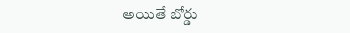అయితే బోర్డు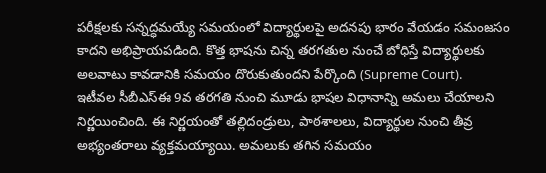పరీక్షలకు సన్నద్ధమయ్యే సమయంలో విద్యార్థులపై అదనపు భారం వేయడం సమంజసం కాదని అభిప్రాయపడింది. కొత్త భాషను చిన్న తరగతుల నుంచే బోధిస్తే విద్యార్థులకు అలవాటు కావడానికి సమయం దొరుకుతుందని పేర్కొంది (Supreme Court).
ఇటీవల సీబీఎస్ఈ 9వ తరగతి నుంచి మూడు భాషల విధానాన్ని అమలు చేయాలని నిర్ణయించింది. ఈ నిర్ణయంతో తల్లిదండ్రులు, పాఠశాలలు, విద్యార్థుల నుంచి తీవ్ర అభ్యంతరాలు వ్యక్తమయ్యాయి. అమలుకు తగిన సమయం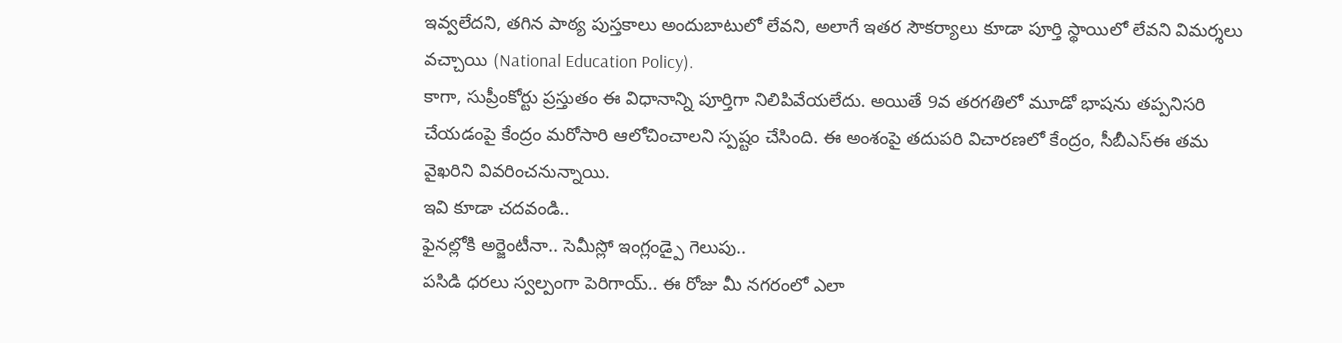ఇవ్వలేదని, తగిన పాఠ్య పుస్తకాలు అందుబాటులో లేవని, అలాగే ఇతర సౌకర్యాలు కూడా పూర్తి స్థాయిలో లేవని విమర్శలు వచ్చాయి (National Education Policy).
కాగా, సుప్రీంకోర్టు ప్రస్తుతం ఈ విధానాన్ని పూర్తిగా నిలిపివేయలేదు. అయితే 9వ తరగతిలో మూడో భాషను తప్పనిసరి చేయడంపై కేంద్రం మరోసారి ఆలోచించాలని స్పష్టం చేసింది. ఈ అంశంపై తదుపరి విచారణలో కేంద్రం, సీబీఎస్ఈ తమ వైఖరిని వివరించనున్నాయి.
ఇవి కూడా చదవండి..
ఫైనల్లోకి అర్జెంటీనా.. సెమీస్లో ఇంగ్లండ్పై గెలుపు..
పసిడి ధరలు స్వల్పంగా పెరిగాయ్.. ఈ రోజు మీ నగరంలో ఎలా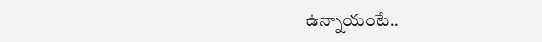ఉన్నాయంటే..